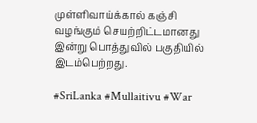முள்ளிவாய்க்கால் கஞ்சி வழங்கும் செயற்றிட்டமானது இன்று பொத்துவில் பகுதியில் இடம்பெற்றது.

#SriLanka #Mullaitivu #War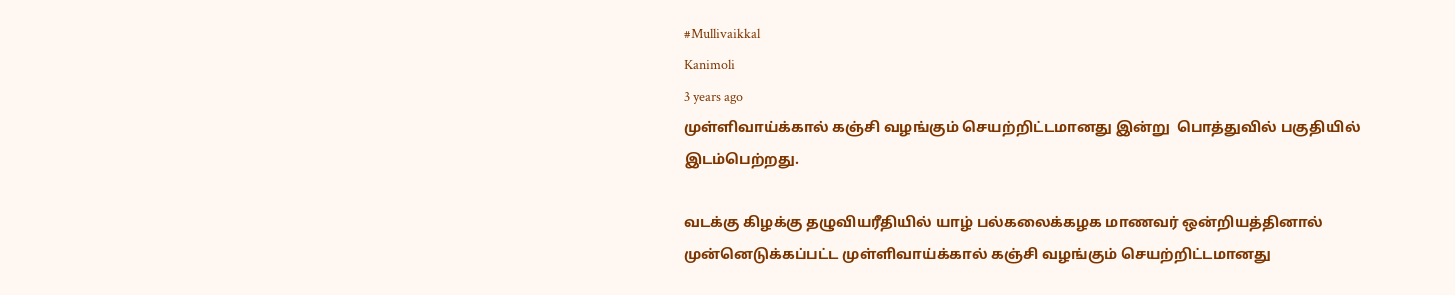#Mullivaikkal
Kanimoli
3 years ago
முள்ளிவாய்க்கால் கஞ்சி வழங்கும் செயற்றிட்டமானது இன்று  பொத்துவில் பகுதியில் இடம்பெற்றது.

வடக்கு கிழக்கு தழுவியரீதியில் யாழ் பல்கலைக்கழக மாணவர் ஒன்றியத்தினால் முன்னெடுக்கப்பட்ட முள்ளிவாய்க்கால் கஞ்சி வழங்கும் செயற்றிட்டமானது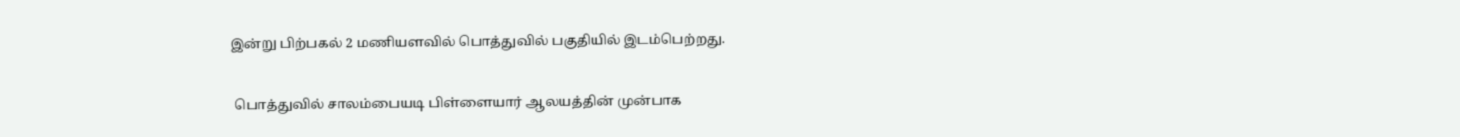இன்று பிற்பகல் 2 மணியளவில் பொத்துவில் பகுதியில் இடம்பெற்றது.

 பொத்துவில் சாலம்பையடி பிள்ளையார் ஆலயத்தின் முன்பாக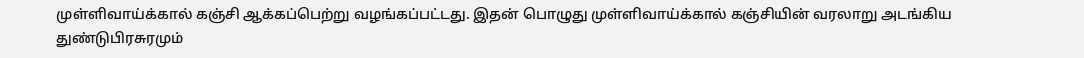முள்ளிவாய்க்கால் கஞ்சி ஆக்கப்பெற்று வழங்கப்பட்டது. இதன் பொழுது முள்ளிவாய்க்கால் கஞ்சியின் வரலாறு அடங்கிய துண்டுபிரசுரமும்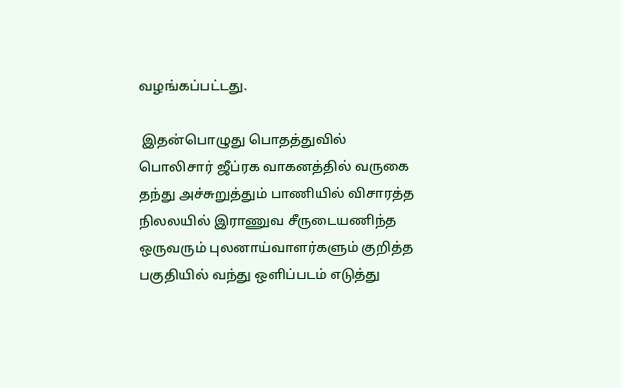வழங்கப்பட்டது.

 இதன்பொழுது பொதத்துவில் பொலிசார் ஜீப்ரக வாகனத்தில் வருகை தந்து அச்சுறுத்தும் பாணியில் விசாரத்த நிலலயில் இராணுவ சீருடையணிந்த ஒருவரும் புலனாய்வாளர்களும் குறித்த பகுதியில் வந்து ஒளிப்படம் எடுத்து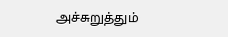அச்சுறுத்தும்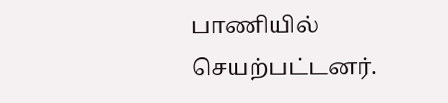பாணியில் செயற்பட்டனர்.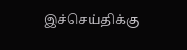இச்செய்திக்கு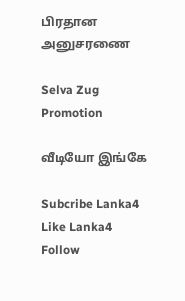பிரதான அனுசரணை

Selva Zug Promotion

வீடியோ இங்கே

Subcribe Lanka4
Like Lanka4
Follow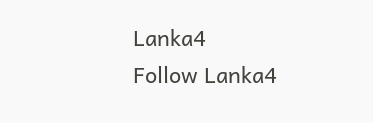Lanka4
Follow Lanka4